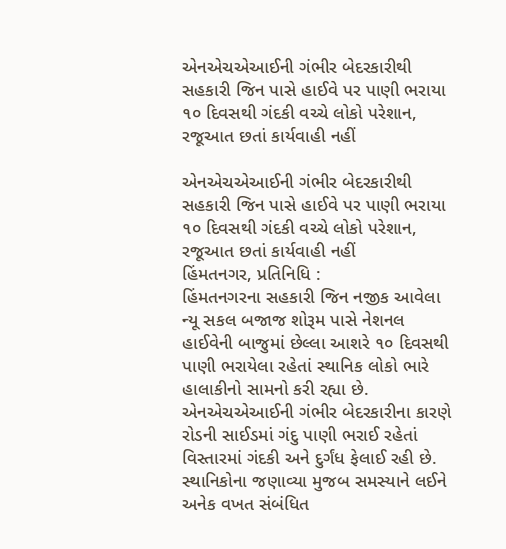એનએચએઆઈની ગંભીર બેદરકારીથી સહકારી જિન પાસે હાઈવે પર પાણી ભરાયા
૧૦ દિવસથી ગંદકી વચ્ચે લોકો પરેશાન, રજૂઆત છતાં કાર્યવાહી નહીં

એનએચએઆઈની ગંભીર બેદરકારીથી સહકારી જિન પાસે હાઈવે પર પાણી ભરાયા
૧૦ દિવસથી ગંદકી વચ્ચે લોકો પરેશાન, રજૂઆત છતાં કાર્યવાહી નહીં
હિંમતનગર, પ્રતિનિધિ :
હિંમતનગરના સહકારી જિન નજીક આવેલા ન્યૂ સકલ બજાજ શોરૂમ પાસે નેશનલ હાઈવેની બાજુમાં છેલ્લા આશરે ૧૦ દિવસથી પાણી ભરાયેલા રહેતાં સ્થાનિક લોકો ભારે હાલાકીનો સામનો કરી રહ્યા છે. એનએચએઆઈની ગંભીર બેદરકારીના કારણે રોડની સાઈડમાં ગંદુ પાણી ભરાઈ રહેતાં વિસ્તારમાં ગંદકી અને દુર્ગંધ ફેલાઈ રહી છે.
સ્થાનિકોના જણાવ્યા મુજબ સમસ્યાને લઈને અનેક વખત સંબંધિત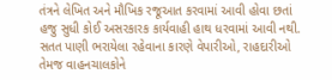તંત્રને લેખિત અને મૌખિક રજૂઆત કરવામાં આવી હોવા છતાં હજુ સુધી કોઈ અસરકારક કાર્યવાહી હાથ ધરવામાં આવી નથી. સતત પાણી ભરાયેલા રહેવાના કારણે વેપારીઓ, રાહદારીઓ તેમજ વાહનચાલકોને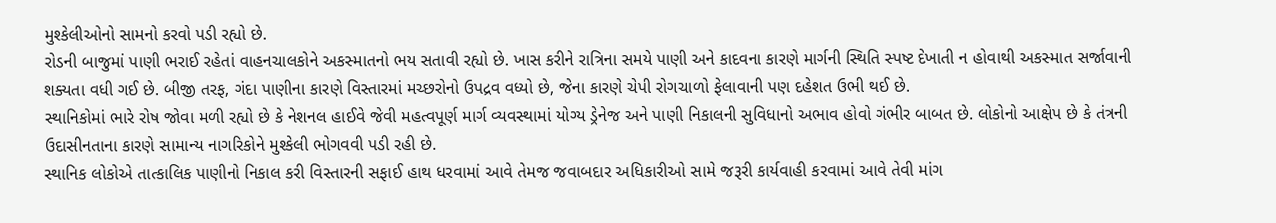મુશ્કેલીઓનો સામનો કરવો પડી રહ્યો છે.
રોડની બાજુમાં પાણી ભરાઈ રહેતાં વાહનચાલકોને અકસ્માતનો ભય સતાવી રહ્યો છે. ખાસ કરીને રાત્રિના સમયે પાણી અને કાદવના કારણે માર્ગની સ્થિતિ સ્પષ્ટ દેખાતી ન હોવાથી અકસ્માત સર્જાવાની શક્યતા વધી ગઈ છે. બીજી તરફ, ગંદા પાણીના કારણે વિસ્તારમાં મચ્છરોનો ઉપદ્રવ વધ્યો છે, જેના કારણે ચેપી રોગચાળો ફેલાવાની પણ દહેશત ઉભી થઈ છે.
સ્થાનિકોમાં ભારે રોષ જોવા મળી રહ્યો છે કે નેશનલ હાઈવે જેવી મહત્વપૂર્ણ માર્ગ વ્યવસ્થામાં યોગ્ય ડ્રેનેજ અને પાણી નિકાલની સુવિધાનો અભાવ હોવો ગંભીર બાબત છે. લોકોનો આક્ષેપ છે કે તંત્રની ઉદાસીનતાના કારણે સામાન્ય નાગરિકોને મુશ્કેલી ભોગવવી પડી રહી છે.
સ્થાનિક લોકોએ તાત્કાલિક પાણીનો નિકાલ કરી વિસ્તારની સફાઈ હાથ ધરવામાં આવે તેમજ જવાબદાર અધિકારીઓ સામે જરૂરી કાર્યવાહી કરવામાં આવે તેવી માંગ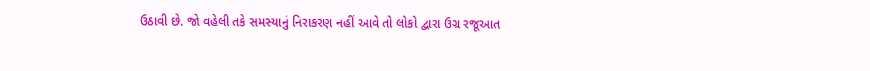ઉઠાવી છે. જો વહેલી તકે સમસ્યાનું નિરાકરણ નહીં આવે તો લોકો દ્વારા ઉગ્ર રજૂઆત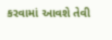કરવામાં આવશે તેવી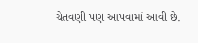ચેતવણી પણ આપવામાં આવી છે.